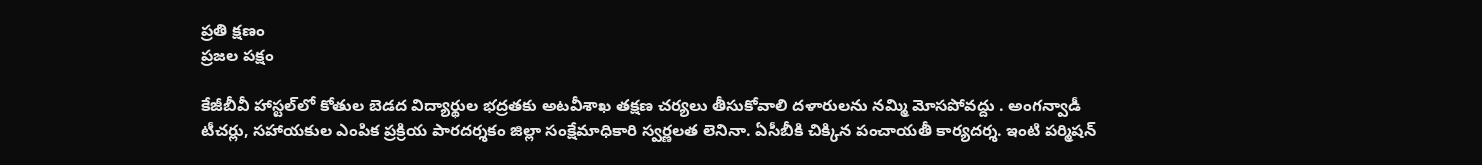ప్రతి క్షణం
ప్రజల పక్షం

కేజీబీవీ హాస్టల్‌లో కోతుల బెడద విద్యార్థుల భద్రతకు అటవీశాఖ తక్షణ చర్యలు తీసుకోవాలి దళారులను నమ్మి మోసపోవద్దు . అంగన్వాడీ టీచర్లు, సహాయకుల ఎంపిక ప్రక్రియ పారదర్శకం జిల్లా సంక్షేమాధికారి స్వర్ణలత లెనినా. ఏసీబీకి చిక్కిన పంచాయతీ కార్యదర్శ. ఇంటి పర్మిషన్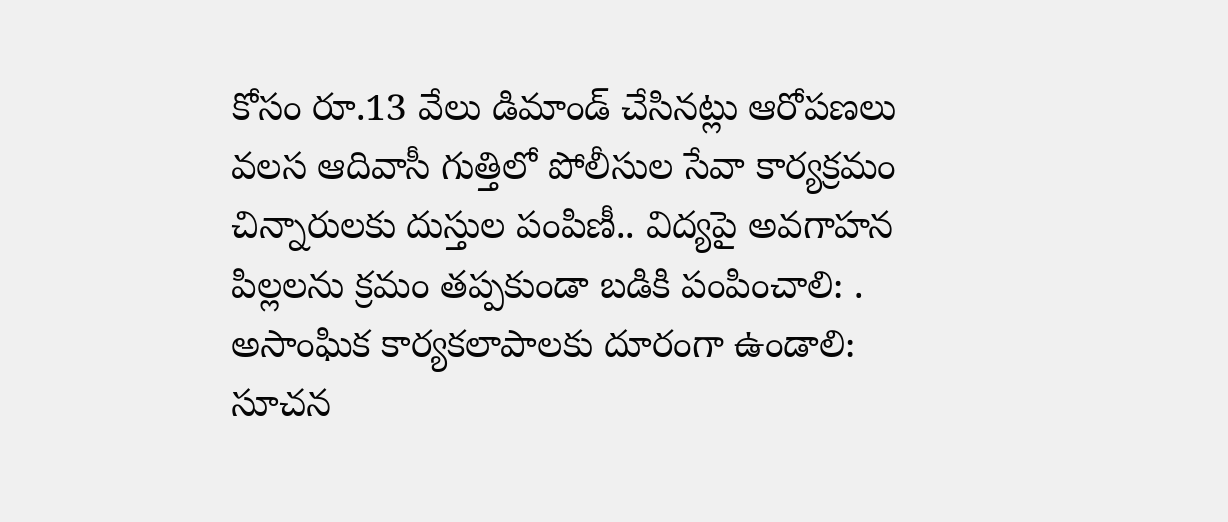కోసం రూ.13 వేలు డిమాండ్ చేసినట్లు ఆరోపణలు వలస ఆదివాసీ గుత్తిలో పోలీసుల సేవా కార్యక్రమం చిన్నారులకు దుస్తుల పంపిణీ.. విద్యపై అవగాహన పిల్లలను క్రమం తప్పకుండా బడికి పంపించాలి: . అసాంఘిక కార్యకలాపాలకు దూరంగా ఉండాలి: సూచన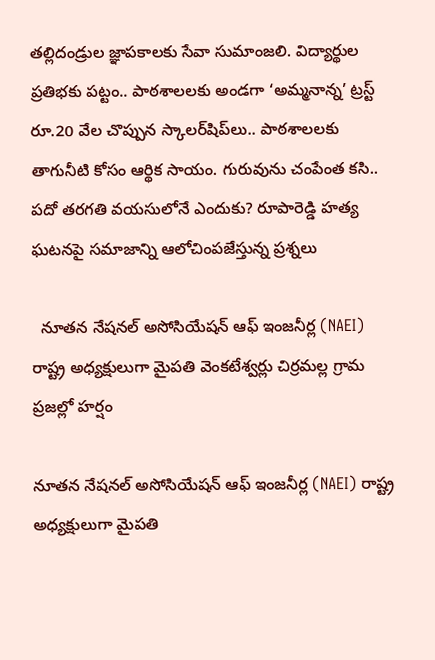తల్లిదండ్రుల జ్ఞాపకాలకు సేవా సుమాంజలి. విద్యార్థుల ప్రతిభకు పట్టం.. పాఠశాలలకు అండగా ‘అమ్మనాన్న’ ట్రస్ట్ రూ.20 వేల చొప్పున స్కాలర్‌షిప్‌లు.. పాఠశాలలకు తాగునీటి కోసం ఆర్థిక సాయం. గురువును చంపేంత కసి.. పదో తరగతి వయసులోనే ఎందుకు? రూపారెడ్డి హత్య ఘటనపై సమాజాన్ని ఆలోచింపజేస్తున్న ప్రశ్నలు

  నూతన నేషనల్ అసోసియేషన్ ఆఫ్ ఇంజనీర్ల (NAEI) రాష్ట్ర అధ్యక్షులుగా మైపతి వెంకటేశ్వర్లు చిర్రమల్ల గ్రామ ప్రజల్లో హర్షం

నూతన నేషనల్ అసోసియేషన్ ఆఫ్ ఇంజనీర్ల (NAEI) రాష్ట్ర అధ్యక్షులుగా మైపతి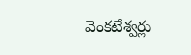వెంకటేశ్వర్లు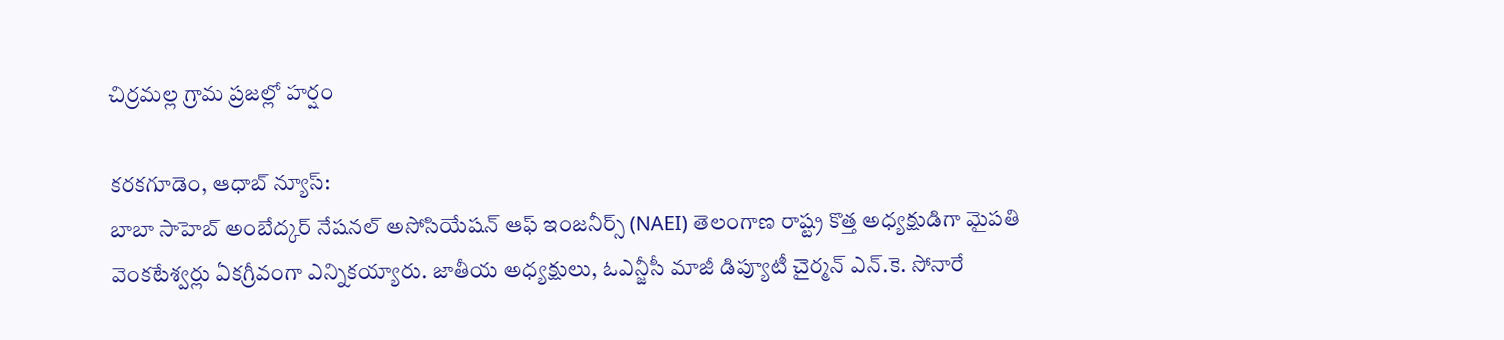చిర్రమల్ల గ్రామ ప్రజల్లో హర్షం

కరకగూడెం, ఆధాబ్ న్యూస్:
బాబా సాహెబ్ అంబేద్కర్ నేషనల్ అసోసియేషన్ ఆఫ్ ఇంజనీర్స్‌ (NAEI) తెలంగాణ రాష్ట్ర కొత్త అధ్యక్షుడిగా మైపతి వెంకటేశ్వర్లు ఏకగ్రీవంగా ఎన్నికయ్యారు. జాతీయ అధ్యక్షులు, ఓఎన్జీసీ మాజీ డిప్యూటీ చైర్మన్ ఎన్‌.కె‌. సోనారే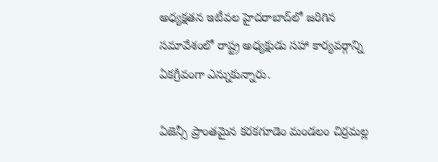అధ్యక్షతన ఇటీవల హైదరాబాద్‌లో జరిగిన సమావేశంలో రాష్ట్ర అధ్యక్షుడు సహా కార్యవర్గాన్ని ఏకగ్రీవంగా ఎన్నుకున్నారు.

ఏజెన్సీ ప్రాంతమైన కరకగూడెం మండలం చిర్రమల్ల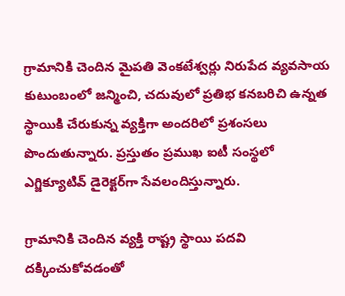గ్రామానికి చెందిన మైపతి వెంకటేశ్వర్లు నిరుపేద వ్యవసాయ కుటుంబంలో జన్మించి, చదువులో ప్రతిభ కనబరిచి ఉన్నత స్థాయికి చేరుకున్న వ్యక్తిగా అందరిలో ప్రశంసలు పొందుతున్నారు. ప్రస్తుతం ప్రముఖ ఐటీ సంస్థలో ఎగ్జిక్యూటివ్ డైరెక్టర్‌గా సేవలందిస్తున్నారు.

గ్రామానికి చెందిన వ్యక్తి రాష్ట్ర స్థాయి పదవి దక్కించుకోవడంతో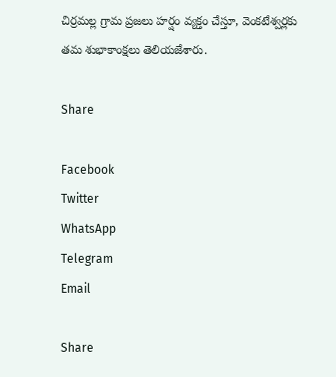చిర్రమల్ల గ్రామ ప్రజలు హర్షం వ్యక్తం చేస్తూ, వెంకటేశ్వర్లకు తమ శుభాకాంక్షలు తెలియజేశారు.

Share

Facebook
Twitter
WhatsApp
Telegram
Email

Share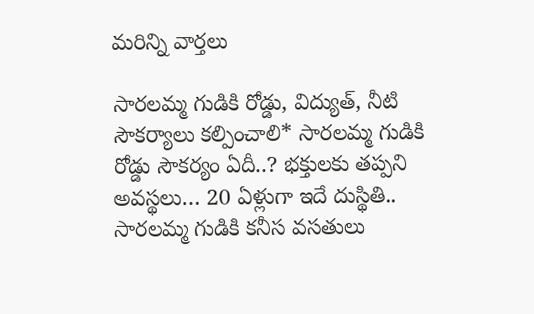మరిన్ని వార్తలు

సారలమ్మ గుడికి రోడ్డు, విద్యుత్, నీటి సౌకర్యాలు కల్పించాలి* సారలమ్మ గుడికి రోడ్డు సౌకర్యం ఏదీ..? భక్తులకు తప్పని అవస్థలు… 20 ఏళ్లుగా ఇదే దుస్థితి.. సారలమ్మ గుడికి కనీస వసతులు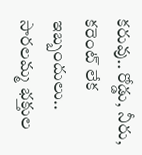కరువు.. రోడ్డు, నీరు, కరెంట్ లేక ఇబ్బందులు.. సారలమ్మ భక్తుల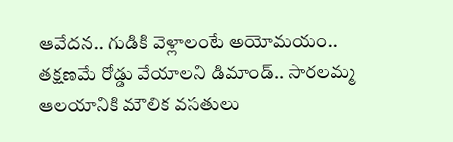ఆవేదన.. గుడికి వెళ్లాలంటే అయోమయం.. తక్షణమే రోడ్డు వేయాలని డిమాండ్.. సారలమ్మ ఆలయానికి మౌలిక వసతులు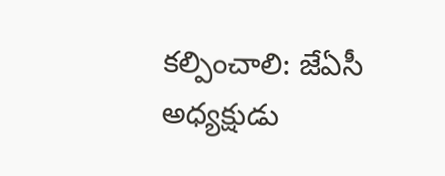కల్పించాలి: జేఏసీ అధ్యక్షుడు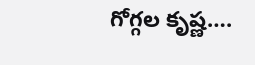గోగ్గల కృష్ణ….